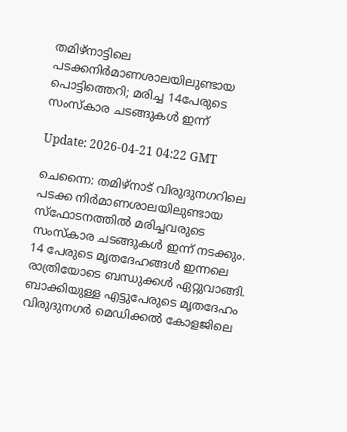തമിഴ്‌നാട്ടിലെ പടക്കനിര്‍മാണശാലയിലുണ്ടായ പൊട്ടിത്തെറി; മരിച്ച 14പേരുടെ സംസ്‌കാര ചടങ്ങുകള്‍ ഇന്ന്

Update: 2026-04-21 04:22 GMT

ചെന്നൈ: തമിഴ്‌നാട് വിരുദുനഗറിലെ പടക്ക നിര്‍മാണശാലയിലുണ്ടായ സ്‌ഫോടനത്തില്‍ മരിച്ചവരുടെ സംസ്‌കാര ചടങ്ങുകള്‍ ഇന്ന് നടക്കും. 14 പേരുടെ മൃതദേഹങ്ങള്‍ ഇന്നലെ രാത്രിയോടെ ബന്ധുക്കള്‍ ഏറ്റുവാങ്ങി. ബാക്കിയുള്ള എട്ടുപേരുടെ മൃതദേഹം വിരുദുനഗര്‍ മെഡിക്കല്‍ കോളജിലെ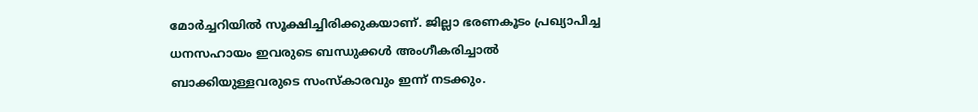മോര്‍ച്ചറിയില്‍ സൂക്ഷിച്ചിരിക്കുകയാണ്. ജില്ലാ ഭരണകൂടം പ്രഖ്യാപിച്ച ധനസഹായം ഇവരുടെ ബന്ധുക്കള്‍ അംഗീകരിച്ചാല്‍ ബാക്കിയുള്ളവരുടെ സംസ്‌കാരവും ഇന്ന് നടക്കും.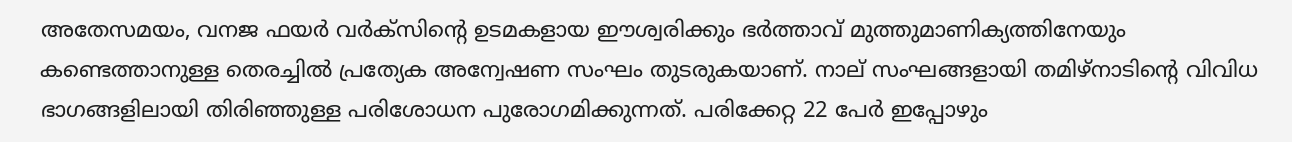അതേസമയം, വനജ ഫയര്‍ വര്‍ക്‌സിന്റെ ഉടമകളായ ഈശ്വരിക്കും ഭര്‍ത്താവ് മുത്തുമാണിക്യത്തിനേയും കണ്ടെത്താനുള്ള തെരച്ചില്‍ പ്രത്യേക അന്വേഷണ സംഘം തുടരുകയാണ്. നാല് സംഘങ്ങളായി തമിഴ്‌നാടിന്റെ വിവിധ ഭാഗങ്ങളിലായി തിരിഞ്ഞുള്ള പരിശോധന പുരോഗമിക്കുന്നത്. പരിക്കേറ്റ 22 പേര്‍ ഇപ്പോഴും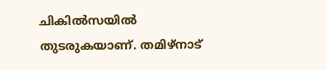ചികില്‍സയില്‍ തുടരുകയാണ്. തമിഴ്‌നാട്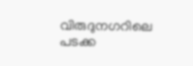വിരുദുനഗറിലെ പടക്ക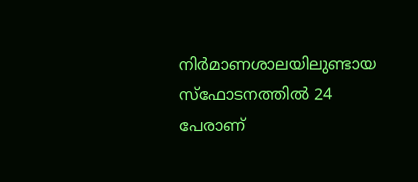നിര്‍മാണശാലയിലുണ്ടായ സ്‌ഫോടനത്തില്‍ 24 പേരാണ്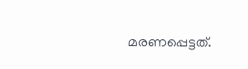മരണപ്പെട്ടത്.